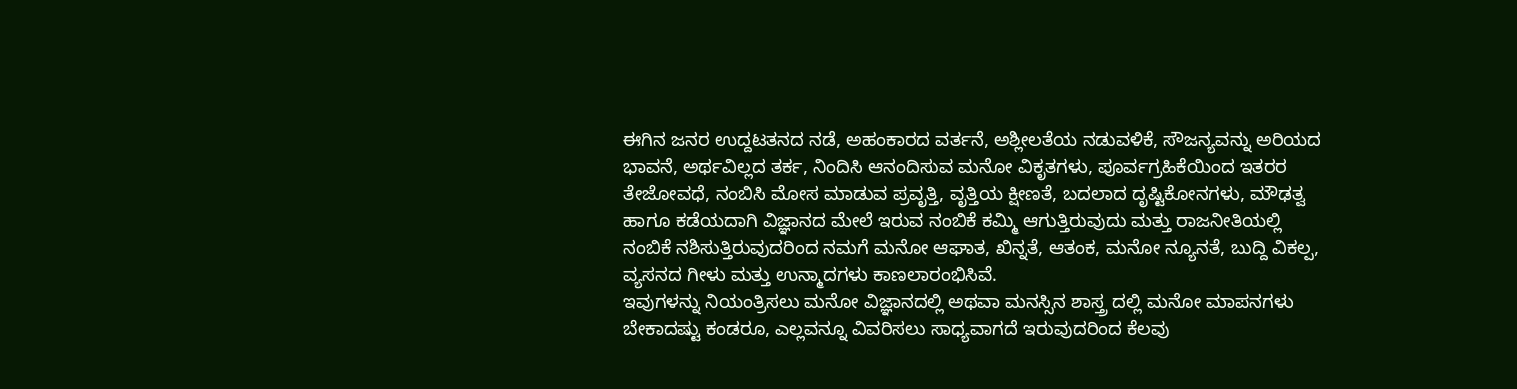ಈಗಿನ ಜನರ ಉದ್ದಟತನದ ನಡೆ, ಅಹಂಕಾರದ ವರ್ತನೆ, ಅಶ್ಲೀಲತೆಯ ನಡುವಳಿಕೆ, ಸೌಜನ್ಯವನ್ನು ಅರಿಯದ ಭಾವನೆ, ಅರ್ಥವಿಲ್ಲದ ತರ್ಕ, ನಿಂದಿಸಿ ಆನಂದಿಸುವ ಮನೋ ವಿಕೃತಗಳು, ಪೂರ್ವಗ್ರಹಿಕೆಯಿಂದ ಇತರರ ತೇಜೋವಧೆ, ನಂಬಿಸಿ ಮೋಸ ಮಾಡುವ ಪ್ರವೃತ್ತಿ, ವೃತ್ತಿಯ ಕ್ಷೀಣತೆ, ಬದಲಾದ ದೃಷ್ಟಿಕೋನಗಳು, ಮೌಢತ್ವ ಹಾಗೂ ಕಡೆಯದಾಗಿ ವಿಜ್ಞಾನದ ಮೇಲೆ ಇರುವ ನಂಬಿಕೆ ಕಮ್ಮಿ ಆಗುತ್ತಿರುವುದು ಮತ್ತು ರಾಜನೀತಿಯಲ್ಲಿ ನಂಬಿಕೆ ನಶಿಸುತ್ತಿರುವುದರಿಂದ ನಮಗೆ ಮನೋ ಆಘಾತ, ಖಿನ್ನತೆ, ಆತಂಕ, ಮನೋ ನ್ಯೂನತೆ, ಬುದ್ದಿ ವಿಕಲ್ಪ, ವ್ಯಸನದ ಗೀಳು ಮತ್ತು ಉನ್ಮಾದಗಳು ಕಾಣಲಾರಂಭಿಸಿವೆ.
ಇವುಗಳನ್ನು ನಿಯಂತ್ರಿಸಲು ಮನೋ ವಿಜ್ಞಾನದಲ್ಲಿ ಅಥವಾ ಮನಸ್ಸಿನ ಶಾಸ್ತ್ರ ದಲ್ಲಿ ಮನೋ ಮಾಪನಗಳು ಬೇಕಾದಷ್ಟು ಕಂಡರೂ, ಎಲ್ಲವನ್ನೂ ವಿವರಿಸಲು ಸಾಧ್ಯವಾಗದೆ ಇರುವುದರಿಂದ ಕೆಲವು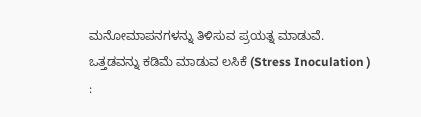ಮನೋಮಾಪನಗಳನ್ನು ತಿಳಿಸುವ ಪ್ರಯತ್ನ ಮಾಡುವೆ.
ಒತ್ತಡವನ್ನು ಕಡಿಮೆ ಮಾಡುವ ಲಸಿಕೆ (Stress Inoculation ) :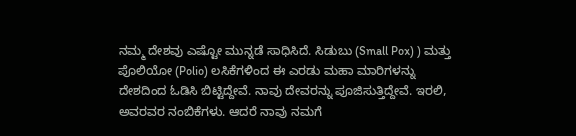ನಮ್ಮ ದೇಶವು ಎಷ್ಟೋ ಮುನ್ನಡೆ ಸಾಧಿಸಿದೆ. ಸಿಡುಬು (Small Pox) ) ಮತ್ತು ಪೊಲಿಯೋ (Polio) ಲಸಿಕೆಗಳಿಂದ ಈ ಎರಡು ಮಹಾ ಮಾರಿಗಳನ್ನು ದೇಶದಿಂದ ಓಡಿಸಿ ಬಿಟ್ಟಿದ್ದೇವೆ. ನಾವು ದೇವರನ್ನು ಪೂಜಿಸುತ್ತಿದ್ದೇವೆ. ಇರಲಿ, ಅವರವರ ನಂಬಿಕೆಗಳು. ಆದರೆ ನಾವು ನಮಗೆ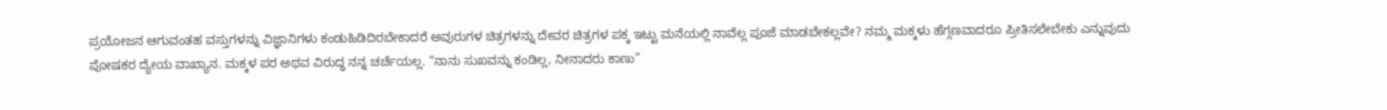ಪ್ರಯೋಜನ ಆಗುವಂತಹ ವಸ್ತುಗಳನ್ನು ವಿಜ್ಞಾನಿಗಳು ಕಂಡುಹಿಡಿದಿರಬೇಕಾದರೆ ಅವುರುಗಳ ಚಿತ್ರಗಳನ್ನು ದೇವರ ಚಿತ್ರಗಳ ಪಕ್ಕ ಇಟ್ಟು ಮನೆಯಲ್ಲಿ ನಾವೆಲ್ಲ ಪೂಜೆ ಮಾಡಬೇಕಲ್ಲವೇ? ನಮ್ಮ ಮಕ್ಕಳು ಹೆಗ್ಗಣವಾದರೂ ಪ್ರೀತಿಸಲೇಬೇಕು ಎನ್ನುವುದು ಪೋಷಕರ ದ್ಯೇಯ ವಾಖ್ಯಾನ. ಮಕ್ಕಳ ಪರ ಅಥವ ವಿರುದ್ಧ ನನ್ನ ಚರ್ಚೆಯಲ್ಲ. “ನಾನು ಸುಖವನ್ನು ಕಂಡಿಲ್ಲ, ನೀನಾದರು ಕಾಣು”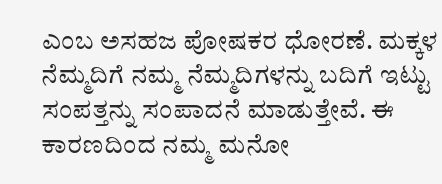ಎಂಬ ಅಸಹಜ ಪೋಷಕರ ಧೋರಣೆ. ಮಕ್ಕಳ ನೆಮ್ಮದಿಗೆ ನಮ್ಮ ನೆಮ್ಮದಿಗಳನ್ನು ಬದಿಗೆ ಇಟ್ಟು ಸಂಪತ್ತನ್ನು ಸಂಪಾದನೆ ಮಾಡುತ್ತೇವೆ. ಈ ಕಾರಣದಿಂದ ನಮ್ಮ ಮನೋ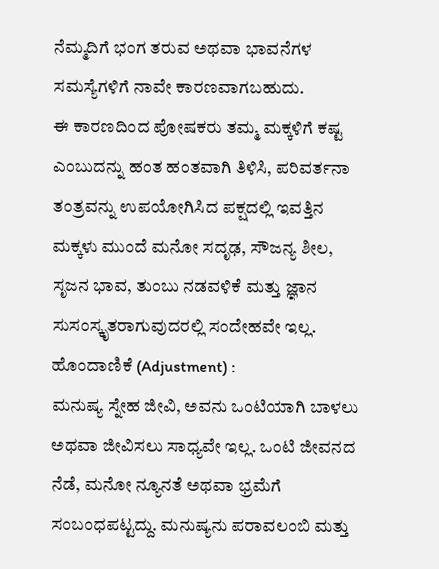ನೆಮ್ಮದಿಗೆ ಭಂಗ ತರುವ ಅಥವಾ ಭಾವನೆಗಳ ಸಮಸ್ಯೆಗಳಿಗೆ ನಾವೇ ಕಾರಣವಾಗಬಹುದು.
ಈ ಕಾರಣದಿಂದ ಪೋಷಕರು ತಮ್ಮ ಮಕ್ಕಳಿಗೆ ಕಷ್ಟ ಎಂಬುದನ್ನು ಹಂತ ಹಂತವಾಗಿ ತಿಳಿಸಿ, ಪರಿವರ್ತನಾ ತಂತ್ರವನ್ನು ಉಪಯೋಗಿಸಿದ ಪಕ್ಷದಲ್ಲಿ ಇವತ್ತಿನ ಮಕ್ಕಳು ಮುಂದೆ ಮನೋ ಸದೃಢ, ಸೌಜನ್ಯ ಶೀಲ, ಸೃಜನ ಭಾವ, ತುಂಬು ನಡವಳಿಕೆ ಮತ್ತು ಜ್ಞಾನ ಸುಸಂಸ್ಕೃತರಾಗುವುದರಲ್ಲಿ ಸಂದೇಹವೇ ಇಲ್ಲ.
ಹೊಂದಾಣಿಕೆ (Adjustment) :
ಮನುಷ್ಯ ಸ್ನೇಹ ಜೀವಿ, ಅವನು ಒಂಟಿಯಾಗಿ ಬಾಳಲು ಅಥವಾ ಜೀವಿಸಲು ಸಾಧ್ಯವೇ ಇಲ್ಲ. ಒಂಟಿ ಜೀವನದ ನೆಡೆ, ಮನೋ ನ್ಯೂನತೆ ಅಥವಾ ಭ್ರಮೆಗೆ ಸಂಬಂಧಪಟ್ಟದ್ದು. ಮನುಷ್ಯನು ಪರಾವಲಂಬಿ ಮತ್ತು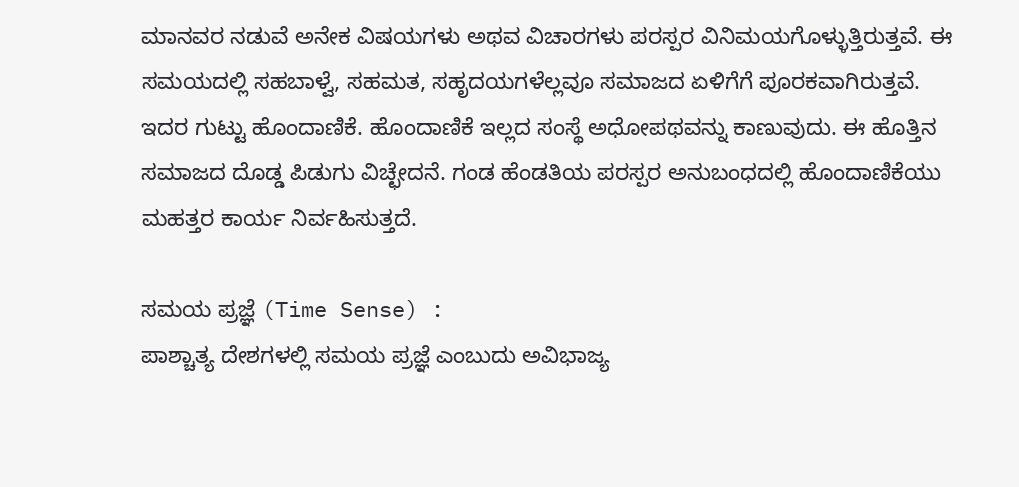ಮಾನವರ ನಡುವೆ ಅನೇಕ ವಿಷಯಗಳು ಅಥವ ವಿಚಾರಗಳು ಪರಸ್ಪರ ವಿನಿಮಯಗೊಳ್ಳುತ್ತಿರುತ್ತವೆ. ಈ ಸಮಯದಲ್ಲಿ ಸಹಬಾಳ್ವೆ, ಸಹಮತ, ಸಹೃದಯಗಳೆಲ್ಲವೂ ಸಮಾಜದ ಏಳಿಗೆಗೆ ಪೂರಕವಾಗಿರುತ್ತವೆ. ಇದರ ಗುಟ್ಟು ಹೊಂದಾಣಿಕೆ. ಹೊಂದಾಣಿಕೆ ಇಲ್ಲದ ಸಂಸ್ಥೆ ಅಧೋಪಥವನ್ನು ಕಾಣುವುದು. ಈ ಹೊತ್ತಿನ ಸಮಾಜದ ದೊಡ್ಡ ಪಿಡುಗು ವಿಚ್ಛೇದನೆ. ಗಂಡ ಹೆಂಡತಿಯ ಪರಸ್ಪರ ಅನುಬಂಧದಲ್ಲಿ ಹೊಂದಾಣಿಕೆಯು ಮಹತ್ತರ ಕಾರ್ಯ ನಿರ್ವಹಿಸುತ್ತದೆ.

ಸಮಯ ಪ್ರಜ್ಞೆ (Time Sense) :
ಪಾಶ್ಚಾತ್ಯ ದೇಶಗಳಲ್ಲಿ ಸಮಯ ಪ್ರಜ್ಞೆ ಎಂಬುದು ಅವಿಭಾಜ್ಯ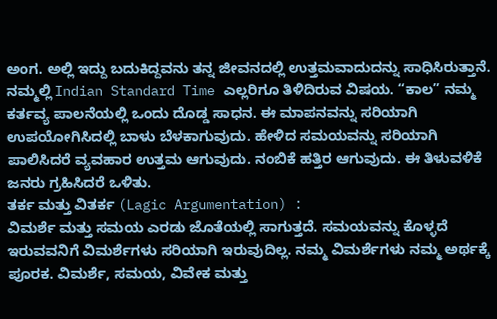ಅಂಗ. ಅಲ್ಲಿ ಇದ್ದು ಬದುಕಿದ್ದವನು ತನ್ನ ಜೀವನದಲ್ಲಿ ಉತ್ತಮವಾದುದನ್ನು ಸಾಧಿಸಿರುತ್ತಾನೆ. ನಮ್ಮಲ್ಲಿ Indian Standard Time ಎಲ್ಲರಿಗೂ ತಿಳಿದಿರುವ ವಿಷಯ. “ಕಾಲ” ನಮ್ಮ ಕರ್ತವ್ಯ ಪಾಲನೆಯಲ್ಲಿ ಒಂದು ದೊಡ್ಡ ಸಾಧನ. ಈ ಮಾಪನವನ್ನು ಸರಿಯಾಗಿ ಉಪಯೋಗಿಸಿದಲ್ಲಿ ಬಾಳು ಬೆಳಕಾಗುವುದು. ಹೇಳಿದ ಸಮಯವನ್ನು ಸರಿಯಾಗಿ ಪಾಲಿಸಿದರೆ ವ್ಯವಹಾರ ಉತ್ತಮ ಆಗುವುದು. ನಂಬಿಕೆ ಹತ್ತಿರ ಆಗುವುದು. ಈ ತಿಳುವಳಿಕೆ ಜನರು ಗ್ರಹಿಸಿದರೆ ಒಳಿತು.
ತರ್ಕ ಮತ್ತು ವಿತರ್ಕ (Lagic Argumentation) :
ವಿಮರ್ಶೆ ಮತ್ತು ಸಮಯ ಎರಡು ಜೊತೆಯಲ್ಲಿ ಸಾಗುತ್ತದೆ. ಸಮಯವನ್ನು ಕೊಳ್ಳದೆ ಇರುವವನಿಗೆ ವಿಮರ್ಶೆಗಳು ಸರಿಯಾಗಿ ಇರುವುದಿಲ್ಲ. ನಮ್ಮ ವಿಮರ್ಶೆಗಳು ನಮ್ಮ ಅರ್ಥಕ್ಕೆ ಪೂರಕ. ವಿಮರ್ಶೆ, ಸಮಯ, ವಿವೇಕ ಮತ್ತು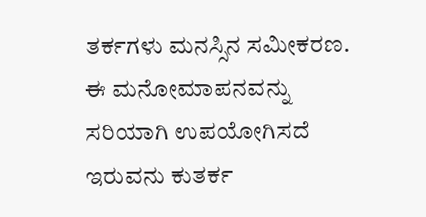ತರ್ಕಗಳು ಮನಸ್ಸಿನ ಸಮೀಕರಣ. ಈ ಮನೋಮಾಪನವನ್ನು ಸರಿಯಾಗಿ ಉಪಯೋಗಿಸದೆ ಇರುವನು ಕುತರ್ಕ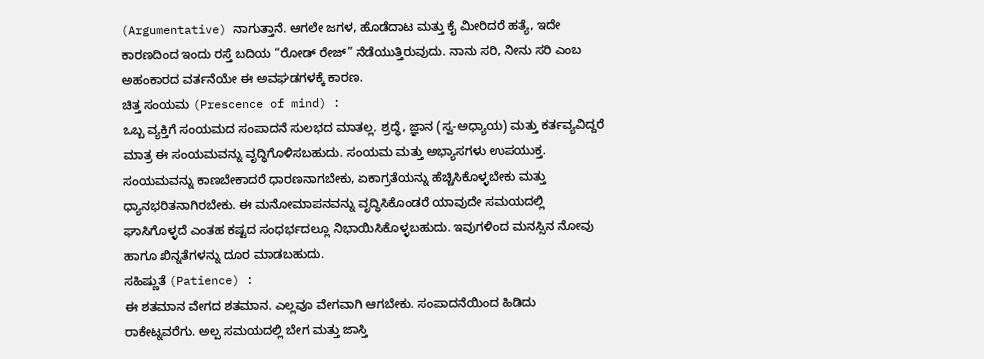(Argumentative) ನಾಗುತ್ತಾನೆ. ಆಗಲೇ ಜಗಳ, ಹೊಡೆದಾಟ ಮತ್ತು ಕೈ ಮೀರಿದರೆ ಹತ್ಯೆ, ಇದೇ ಕಾರಣದಿಂದ ಇಂದು ರಸ್ತೆ ಬದಿಯ “ರೋಡ್ ರೇಜ್” ನೆಡೆಯುತ್ತಿರುವುದು. ನಾನು ಸರಿ, ನೀನು ಸರಿ ಎಂಬ ಅಹಂಕಾರದ ವರ್ತನೆಯೇ ಈ ಅವಘಡಗಳಕ್ಕೆ ಕಾರಣ.
ಚಿತ್ತ ಸಂಯಮ (Prescence of mind) :
ಒಬ್ಬ ವ್ಯಕ್ತಿಗೆ ಸಂಯಮದ ಸಂಪಾದನೆ ಸುಲಭದ ಮಾತಲ್ಲ. ಶ್ರದ್ಧೆ, ಜ್ಞಾನ (ಸ್ವ-ಅಧ್ಯಾಯ) ಮತ್ತು ಕರ್ತವ್ಯವಿದ್ದರೆ ಮಾತ್ರ ಈ ಸಂಯಮವನ್ನು ವೃದ್ಧಿಗೊಳಿಸಬಹುದು. ಸಂಯಮ ಮತ್ತು ಅಭ್ಯಾಸಗಳು ಉಪಯುಕ್ತ. ಸಂಯಮವನ್ನು ಕಾಣಬೇಕಾದರೆ ಧಾರಣನಾಗಬೇಕು, ಏಕಾಗ್ರತೆಯನ್ನು ಹೆಚ್ಚಿಸಿಕೊಳ್ಳಬೇಕು ಮತ್ತು ಧ್ಯಾನಭರಿತನಾಗಿರಬೇಕು. ಈ ಮನೋಮಾಪನವನ್ನು ವೃದ್ಧಿಸಿಕೊಂಡರೆ ಯಾವುದೇ ಸಮಯದಲ್ಲಿ ಘಾಸಿಗೊಳ್ಳದೆ ಎಂತಹ ಕಷ್ಟದ ಸಂಧರ್ಭದಲ್ಲೂ ನಿಭಾಯಿಸಿಕೊಳ್ಳಬಹುದು. ಇವುಗಳಿಂದ ಮನಸ್ಸಿನ ನೋವು ಹಾಗೂ ಖಿನ್ನತೆಗಳನ್ನು ದೂರ ಮಾಡಬಹುದು.
ಸಹಿಷ್ಣುತೆ (Patience) :
ಈ ಶತಮಾನ ವೇಗದ ಶತಮಾನ. ಎಲ್ಲವೂ ವೇಗವಾಗಿ ಆಗಬೇಕು. ಸಂಪಾದನೆಯಿಂದ ಹಿಡಿದು ರಾಕೇಟ್ನವರೆಗು. ಅಲ್ಪ ಸಮಯದಲ್ಲಿ ಬೇಗ ಮತ್ತು ಜಾಸ್ತಿ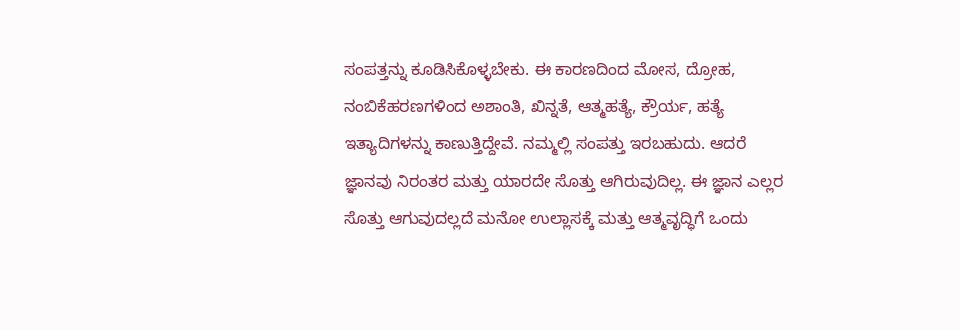ಸಂಪತ್ತನ್ನು ಕೂಡಿಸಿಕೊಳ್ಳಬೇಕು. ಈ ಕಾರಣದಿಂದ ಮೋಸ, ದ್ರೋಹ, ನಂಬಿಕೆಹರಣಗಳಿಂದ ಅಶಾಂತಿ, ಖಿನ್ನತೆ, ಆತ್ಮಹತ್ಯೆ, ಕ್ರೌರ್ಯ, ಹತ್ಯೆ ಇತ್ಯಾದಿಗಳನ್ನು ಕಾಣುತ್ತಿದ್ದೇವೆ. ನಮ್ಮಲ್ಲಿ ಸಂಪತ್ತು ಇರಬಹುದು. ಆದರೆ ಜ್ಞಾನವು ನಿರಂತರ ಮತ್ತು ಯಾರದೇ ಸೊತ್ತು ಆಗಿರುವುದಿಲ್ಲ. ಈ ಜ್ಞಾನ ಎಲ್ಲರ ಸೊತ್ತು ಆಗುವುದಲ್ಲದೆ ಮನೋ ಉಲ್ಲಾಸಕ್ಕೆ ಮತ್ತು ಆತ್ಮವೃದ್ಧಿಗೆ ಒಂದು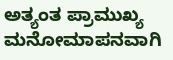ಅತ್ಯಂತ ಪ್ರಾಮುಖ್ಯ ಮನೋಮಾಪನವಾಗಿ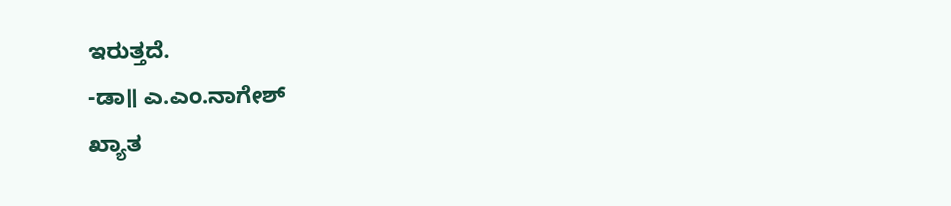ಇರುತ್ತದೆ.
-ಡಾ॥ ಎ.ಎಂ.ನಾಗೇಶ್
ಖ್ಯಾತ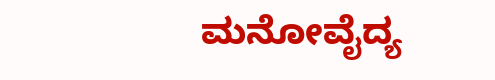ಮನೋವೈದ್ಯ